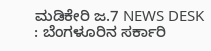ಮಡಿಕೇರಿ ಜ.7 NEWS DESK : ಬೆಂಗಳೂರಿನ ಸರ್ಕಾರಿ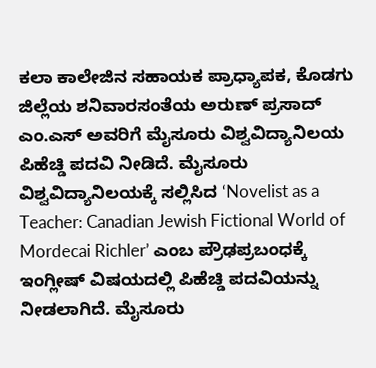ಕಲಾ ಕಾಲೇಜಿನ ಸಹಾಯಕ ಪ್ರಾಧ್ಯಾಪಕ, ಕೊಡಗು ಜಿಲ್ಲೆಯ ಶನಿವಾರಸಂತೆಯ ಅರುಣ್ ಪ್ರಸಾದ್ ಎಂ.ಎಸ್ ಅವರಿಗೆ ಮೈಸೂರು ವಿಶ್ವವಿದ್ಯಾನಿಲಯ ಪಿಹೆಚ್ಡಿ ಪದವಿ ನೀಡಿದೆ. ಮೈಸೂರು ವಿಶ್ವವಿದ್ಯಾನಿಲಯಕ್ಕೆ ಸಲ್ಲಿಸಿದ ‘Novelist as a Teacher: Canadian Jewish Fictional World of Mordecai Richler’ ಎಂಬ ಪ್ರೌಢಪ್ರಬಂಧಕ್ಕೆ ಇಂಗ್ಲೀಷ್ ವಿಷಯದಲ್ಲಿ ಪಿಹೆಚ್ಡಿ ಪದವಿಯನ್ನು ನೀಡಲಾಗಿದೆ. ಮೈಸೂರು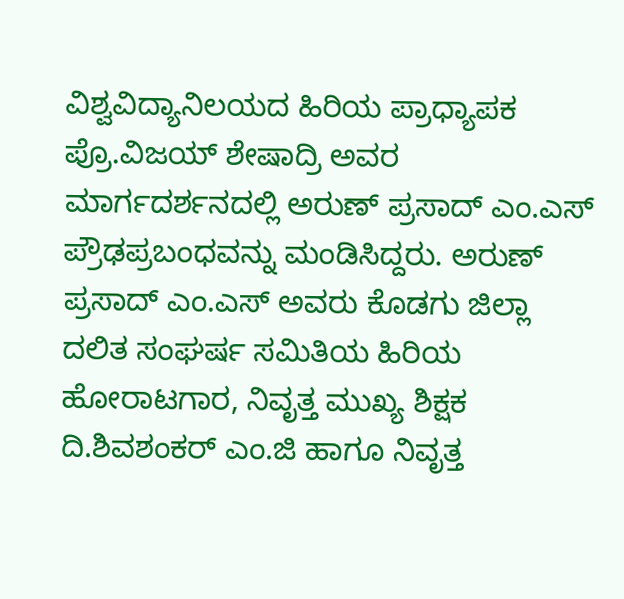ವಿಶ್ವವಿದ್ಯಾನಿಲಯದ ಹಿರಿಯ ಪ್ರಾಧ್ಯಾಪಕ ಪ್ರೊ.ವಿಜಯ್ ಶೇಷಾದ್ರಿ ಅವರ ಮಾರ್ಗದರ್ಶನದಲ್ಲಿ ಅರುಣ್ ಪ್ರಸಾದ್ ಎಂ.ಎಸ್ ಪ್ರೌಢಪ್ರಬಂಧವನ್ನು ಮಂಡಿಸಿದ್ದರು. ಅರುಣ್ ಪ್ರಸಾದ್ ಎಂ.ಎಸ್ ಅವರು ಕೊಡಗು ಜಿಲ್ಲಾ ದಲಿತ ಸಂಘರ್ಷ ಸಮಿತಿಯ ಹಿರಿಯ ಹೋರಾಟಗಾರ, ನಿವೃತ್ತ ಮುಖ್ಯ ಶಿಕ್ಷಕ ದಿ.ಶಿವಶಂಕರ್ ಎಂ.ಜಿ ಹಾಗೂ ನಿವೃತ್ತ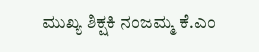ಮುಖ್ಯ ಶಿಕ್ಷಕಿ ನಂಜಮ್ಮ ಕೆ.ಎಂ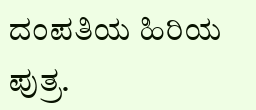ದಂಪತಿಯ ಹಿರಿಯ ಪುತ್ರ.